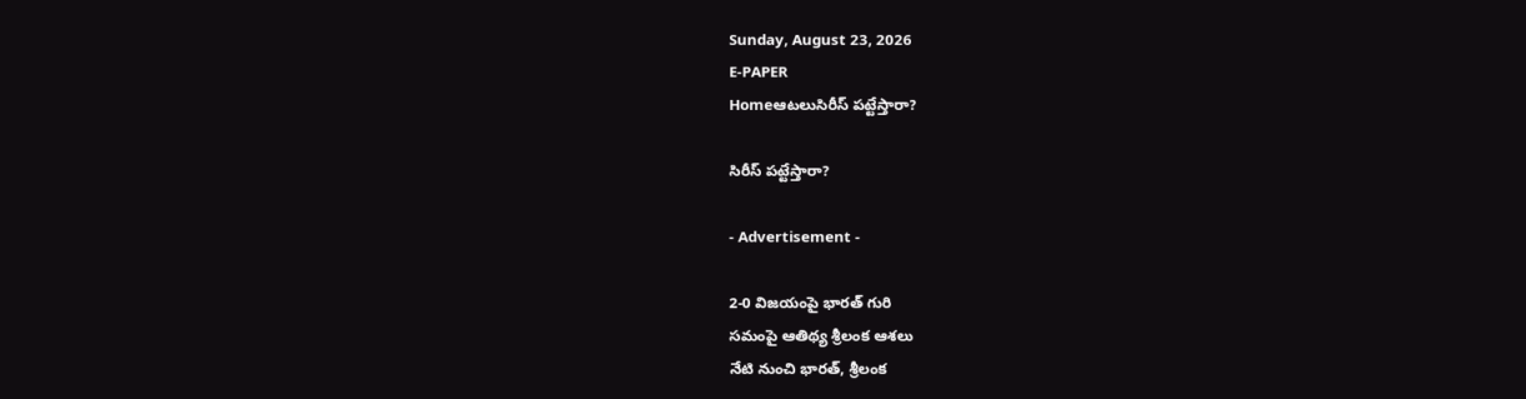Sunday, August 23, 2026
E-PAPER
Homeఆటలుసిరీస్‌ పట్టేస్తారా?

సిరీస్‌ పట్టేస్తారా?

- Advertisement -

2-0 విజయంపై భారత్‌ గురి
సమంపై ఆతిథ్య శ్రీలంక ఆశలు
నేటి నుంచి భారత్‌, శ్రీలంక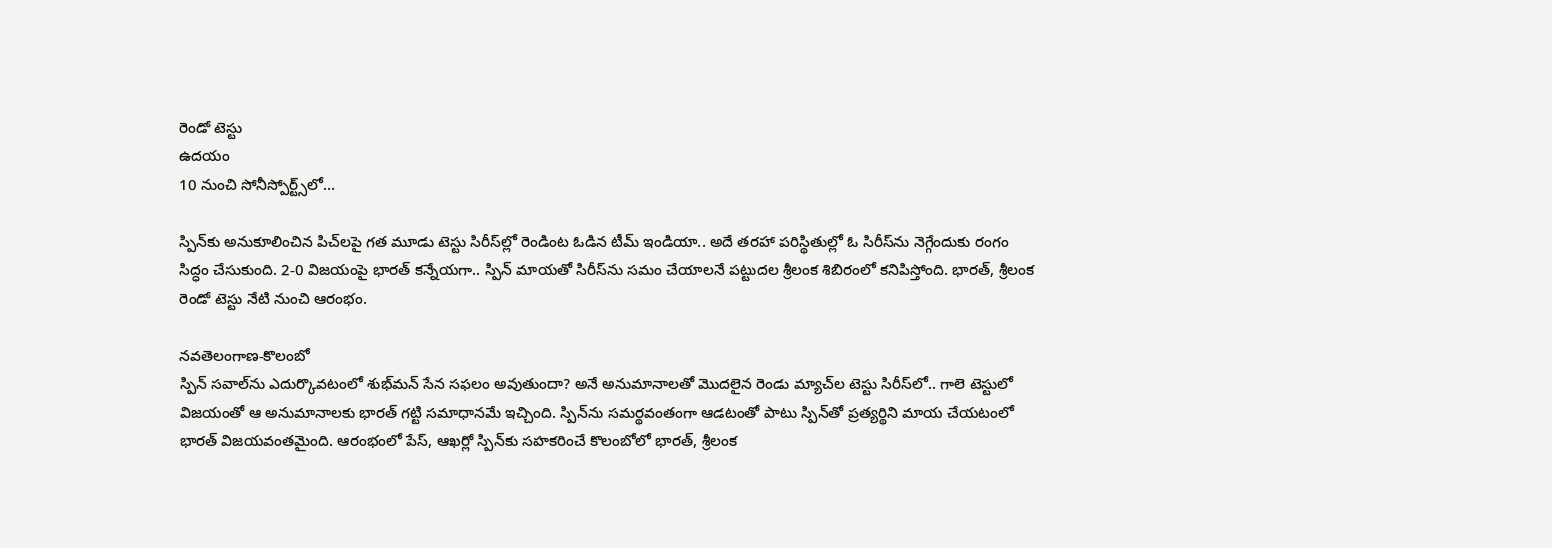రెండో టెస్టు
ఉదయం
10 నుంచి సోనీస్పోర్ట్స్‌‌లో…

స్పిన్‌‌కు అనుకూలించిన పిచ్‌‌లపై గత మూడు టెస్టు సిరీస్‌‌ల్లో రెండింట ఓడిన టీమ్‌ ఇండియా.. అదే తరహా పరిస్థితుల్లో ఓ సిరీస్‌‌ను నెగ్గేందుకు రంగం సిద్ధం చేసుకుంది. 2-0 విజయంపై భారత్‌ ‌కన్నేయగా.. స్పిన్‌ ‌మాయతో సిరీస్‌‌ను సమం చేయాలనే పట్టుదల శ్రీలంక శిబిరంలో కనిపిస్తోంది. భారత్‌, శ్రీలంక రెండో టెస్టు నేటి నుంచి ఆరంభం.

నవతెలంగాణ-కొలంబో
స్పిన్‌ ‌సవాల్‌‌ను ఎదుర్కొవటంలో శుభ్‌‌మన్‌ ‌సేన సఫలం అవుతుందా? అనే అనుమానాలతో మొదలైన రెండు మ్యాచ్‌‌ల టెస్టు సిరీస్‌‌లో.. గాలె టెస్టులో విజయంతో ఆ అనుమానాలకు భారత్‌ ‌గట్టి సమాధానమే ఇచ్చింది. స్పిన్‌‌ను సమర్థవంతంగా ఆడటంతో పాటు స్పిన్‌‌తో ప్రత్యర్థిని మాయ చేయటంలో భారత్‌ ‌విజయవంతమైంది. ఆరంభంలో పేస్‌, ఆఖర్లో స్పిన్‌‌కు సహకరించే కొలంబోలో భారత్‌, శ్రీలంక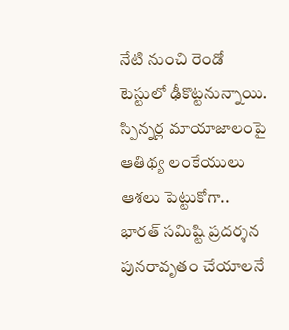నేటి నుంచి రెండో టెస్టులో ఢీకొట్టనున్నాయి. స్పిన్నర్ల మాయాజాలంపై ఆతిథ్య లంకేయులు ఆశలు పెట్టుకోగా.. భారత్‌ సమిష్టి ప్రదర్శన పునరావృతం చేయాలనే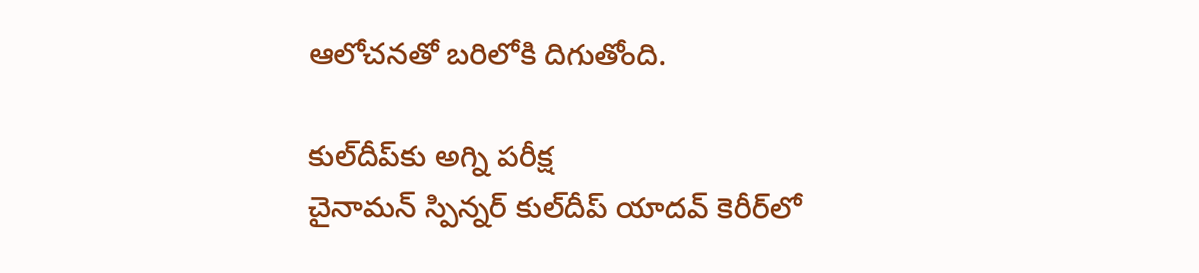ఆలోచనతో బరిలోకి దిగుతోంది.

కుల్‌‌దీప్‌‌కు అగ్ని పరీక్ష
చైనామన్‌ ‌స్పిన్నర్‌ ‌కుల్‌‌దీప్‌ ‌యాదవ్‌ ‌కెరీర్‌‌లో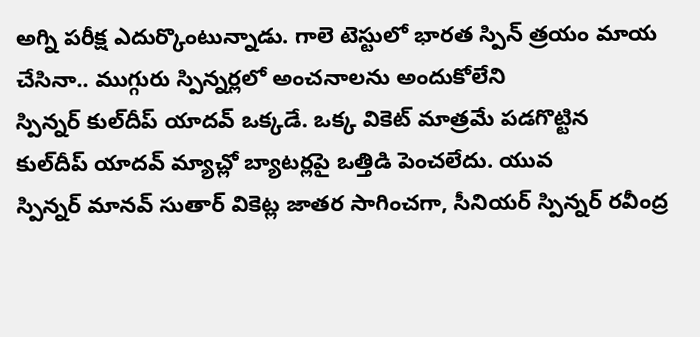అగ్ని పరీక్ష ఎదుర్కొంటున్నాడు. గాలె టెస్టులో భారత స్పిన్‌ ‌త్రయం మాయ చేసినా.. ముగ్గురు స్పిన్నర్లలో అంచనాలను అందుకోలేని స్పిన్నర్‌ ‌కుల్‌‌దీప్‌ ‌యాదవ్‌ ఒక్కడే. ఒక్క వికెట్‌ ‌మాత్రమే పడగొట్టిన కుల్‌‌దీప్‌ ‌యాదవ్‌ ‌మ్యాచ్లో బ్యాటర్లపై ఒత్తిడి పెంచలేదు. యువ స్పిన్నర్‌ ‌మానవ్‌ ‌సుతార్‌ ‌వికెట్ల జాతర సాగించగా, సీనియర్‌ ‌స్పిన్నర్‌ ‌రవీంద్ర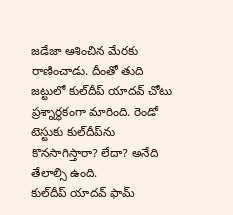జడేజా ఆశించిన మేరకు రాణించాడు. దీంతో తుది జట్టులో కుల్‌‌దీప్‌ ‌యాదవ్‌ ‌చోటు ప్రశ్నార్థకంగా మారింది. రెండో టెస్టుకు కుల్‌‌దీప్‌‌ను కొనసాగిస్తారా? లేదా? అనేది తేలాల్సి ఉంది. కుల్‌‌దీప్‌ ‌యాదవ్‌ ‌ఫామ్‌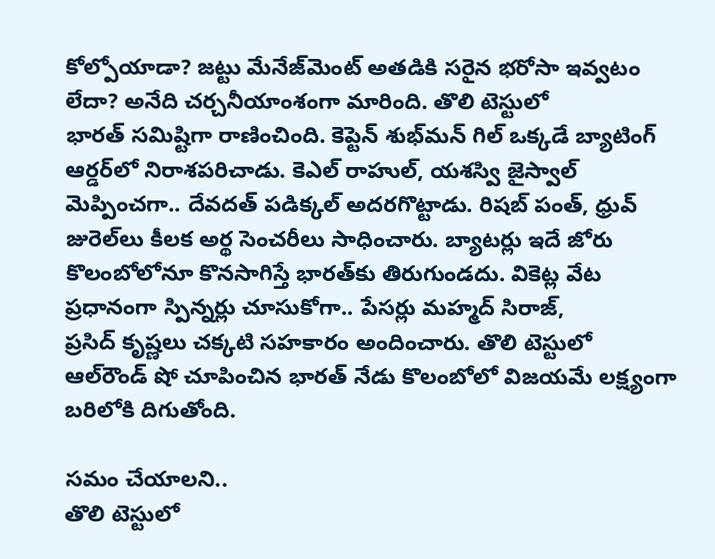కోల్పోయాడా? జట్టు మేనేజ్‌‌మెంట్ అతడికి సరైన భరోసా ఇవ్వటం లేదా? అనేది చర్చనీయాంశంగా మారింది. తొలి టెస్టులో భారత్‌ ‌సమిష్టిగా రాణించింది. కెప్టెన్‌ ‌శుభ్‌‌మన్‌ గిల్‌ ఒక్కడే బ్యాటింగ్‌ ఆర్డర్‌‌లో నిరాశపరిచాడు. కెఎల్‌ ‌రాహుల్‌, యశస్వి జైస్వాల్‌ మెప్పించగా.. దేవదత్‌ ‌పడిక్కల్‌ అదరగొట్టాడు. రిషబ్‌ ‌పంత్‌, ధ్రువ్‌ జురెల్‌‌లు కీలక అర్థ సెంచరీలు సాధించారు. బ్యాటర్లు ఇదే జోరు కొలంబోలోనూ కొనసాగిస్తే భారత్‌‌కు తిరుగుండదు. వికెట్ల వేట ప్రధానంగా స్పిన్నర్లు చూసుకోగా.. పేసర్లు మహ్మద్‌ ‌సిరాజ్‌, ప్రసిద్‌ ‌కృష్ణలు చక్కటి సహకారం అందించారు. తొలి టెస్టులో ఆల్‌‌రౌండ్‌ ‌షో చూపించిన భారత్‌ ‌నేడు కొలంబోలో విజయమే లక్ష్యంగా బరిలోకి దిగుతోంది.

సమం చేయాలని..
తొలి టెస్టులో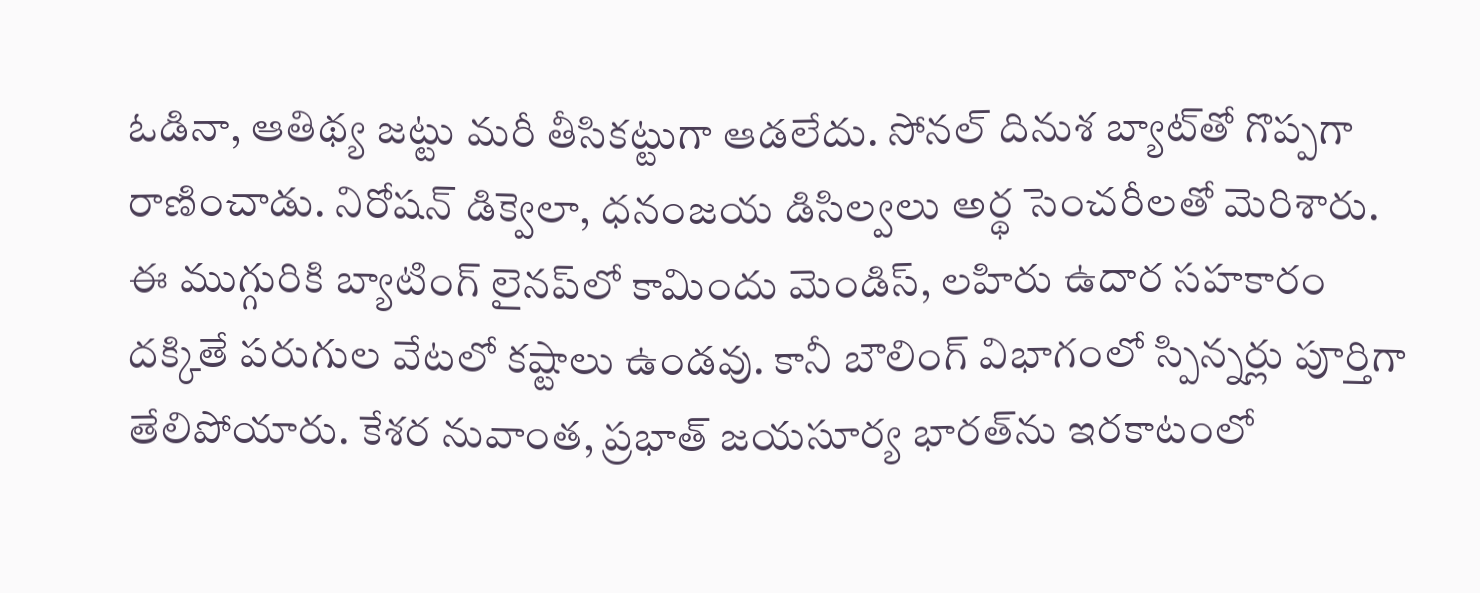ఓడినా, ఆతిథ్య జట్టు మరీ తీసికట్టుగా ఆడలేదు. సోనల్‌ ‌దినుశ బ్యాట్‌‌తో గొప్పగా రాణించాడు. నిరోషన్‌ ‌డిక్వెలా, ధనంజయ డిసిల్వలు అర్థ సెంచరీలతో మెరిశారు. ఈ ముగ్గురికి బ్యాటింగ్‌ ‌లైనప్‌‌లో కామిందు మెండిస్‌, లహిరు ఉదార సహకారం దక్కితే పరుగుల వేటలో కష్టాలు ఉండవు. కానీ బౌలింగ్‌ ‌విభాగంలో స్పిన్నర్లు పూర్తిగా తేలిపోయారు. కేశర నువాంత, ప్రభాత్‌ ‌జయసూర్య భారత్‌‌ను ఇరకాటంలో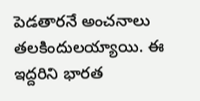పెడతారనే అంచనాలు తలకిందులయ్యాయి. ఈ ఇద్దరిని భారత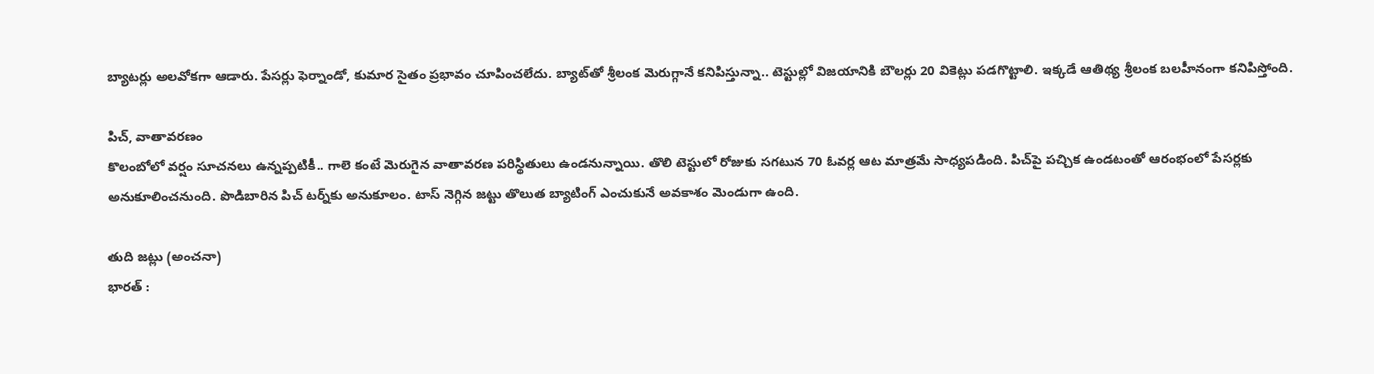బ్యాటర్లు అలవోకగా ఆడారు. పేసర్లు ఫెర్నాండో, కుమార సైతం ప్రభావం చూపించలేదు. బ్యాట్‌‌తో శ్రీలంక మెరుగ్గానే కనిపిస్తున్నా.. టెస్టుల్లో విజయానికి బౌలర్లు 20 వికెట్లు పడగొట్టాలి. ఇక్కడే ఆతిథ్య శ్రీలంక బలహీనంగా కనిపిస్తోంది.

పిచ్‌, వాతావరణం
కొలంబోలో వర్షం సూచనలు ఉన్నప్పటికీ.. గాలె కంటే మెరుగైన వాతావరణ పరిస్థితులు ఉండనున్నాయి. తొలి టెస్టులో రోజుకు సగటున 70 ఓవర్ల ఆట మాత్రమే సాధ్యపడింది. పిచ్‌‌పై పచ్చిక ఉండటంతో ఆరంభంలో పేసర్లకు అనుకూలించనుంది. పొడిబారిన పిచ్‌ టర్న్‌‌కు అనుకూలం. టాస్‌ ‌నెగ్గిన జట్టు తొలుత బ్యాటింగ్‌ ఎంచుకునే అవకాశం మెండుగా ఉంది.

తుది జట్లు (అంచనా)
భారత్‌ :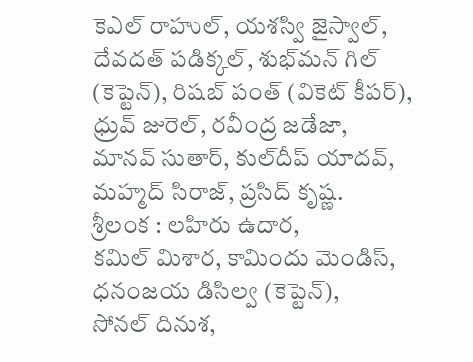కెఎల్‌ ‌రాహుల్‌, యశస్వి జైస్వాల్‌, దేవదత్‌ ‌పడిక్కల్‌, శుభ్‌‌మన్‌ ‌గిల్‌ (కెప్టెన్‌), రిషబ్‌ ‌పంత్‌ (వికెట్‌ ‌కీపర్), ధ్రువ్‌ ‌జురెల్‌, రవీంద్ర జడేజా, మానవ్‌ ‌సుతార్‌, కుల్‌‌దీప్‌ ‌యాదవ్‌, మహ్మద్‌ ‌సిరాజ్‌, ప్రసిద్‌ ‌కృష్ణ.
శ్రీలంక : లహిరు ఉదార, కమిల్‌ ‌మిశార, కామిందు మెండిస్‌, ధనంజయ డిసిల్వ (కెప్టెన్), సోనల్‌ ‌దినుశ,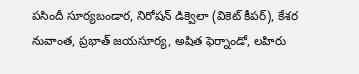పసిందీ సూర్యబండార, నిరోషన్‌ ‌డిక్వెలా (వికెట్‌ ‌కీపర్), కేశర నువాంత, ప్రభాత్‌ ‌జయసూర్య, అషిత ఫెర్నాండో, లహిరు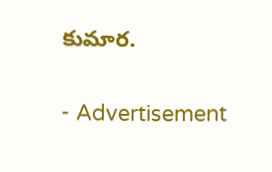కుమార.

- Advertisement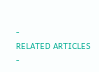-
RELATED ARTICLES
-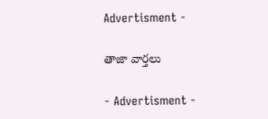Advertisment -

తాజా వార్తలు

- Advertisment -